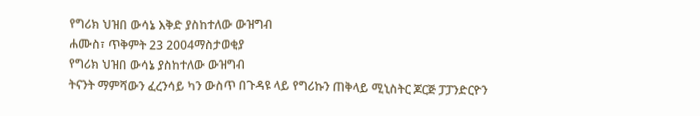የግሪክ ህዝበ ውሳኔ እቅድ ያስከተለው ውዝግብ
ሐሙስ፣ ጥቅምት 23 2004ማስታወቂያ
የግሪክ ህዝበ ውሳኔ ያስከተለው ውዝግብ
ትናንት ማምሻውን ፈረንሳይ ካን ውስጥ በጉዳዩ ላይ የግሪኩን ጠቅላይ ሚኒስትር ጆርጅ ፓፓንድርዮን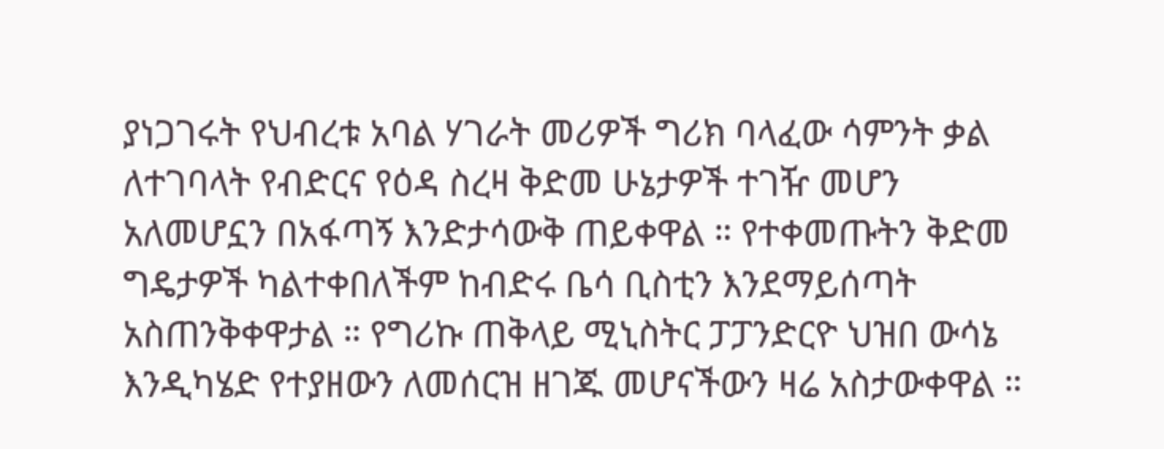ያነጋገሩት የህብረቱ አባል ሃገራት መሪዎች ግሪክ ባላፈው ሳምንት ቃል ለተገባላት የብድርና የዕዳ ስረዛ ቅድመ ሁኔታዎች ተገዥ መሆን አለመሆኗን በአፋጣኝ እንድታሳውቅ ጠይቀዋል ። የተቀመጡትን ቅድመ ግዴታዎች ካልተቀበለችም ከብድሩ ቤሳ ቢስቲን እንደማይሰጣት አስጠንቅቀዋታል ። የግሪኩ ጠቅላይ ሚኒስትር ፓፓንድርዮ ህዝበ ውሳኔ እንዲካሄድ የተያዘውን ለመሰርዝ ዘገጁ መሆናችውን ዛሬ አስታውቀዋል ።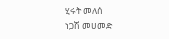ሂሩት መለሰ
ነጋሽ መሀመድ